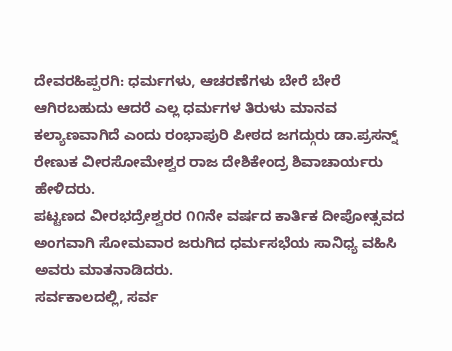ದೇವರಹಿಪ್ಪರಗಿ: ಧರ್ಮಗಳು, ಆಚರಣೆಗಳು ಬೇರೆ ಬೇರೆ ಆಗಿರಬಹುದು ಆದರೆ ಎಲ್ಲ ಧರ್ಮಗಳ ತಿರುಳು ಮಾನವ ಕಲ್ಯಾಣವಾಗಿದೆ ಎಂದು ರಂಭಾಪುರಿ ಪೀಠದ ಜಗದ್ಗುರು ಡಾ.ಪ್ರಸನ್ನ್ ರೇಣುಕ ವೀರಸೋಮೇಶ್ವರ ರಾಜ ದೇಶಿಕೇಂದ್ರ ಶಿವಾಚಾರ್ಯರು ಹೇಳಿದರು.
ಪಟ್ಟಣದ ವೀರಭದ್ರೇಶ್ವರರ ೧೧ನೇ ವರ್ಷದ ಕಾರ್ತಿಕ ದೀಪೋತ್ಸವದ ಅಂಗವಾಗಿ ಸೋಮವಾರ ಜರುಗಿದ ಧರ್ಮಸಭೆಯ ಸಾನಿಧ್ಯ ವಹಿಸಿ ಅವರು ಮಾತನಾಡಿದರು.
ಸರ್ವಕಾಲದಲ್ಲಿ, ಸರ್ವ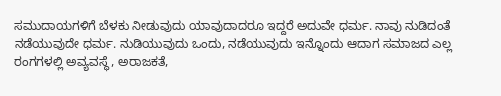ಸಮುದಾಯಗಳಿಗೆ ಬೆಳಕು ನೀಡುವುದು ಯಾವುದಾದರೂ ಇದ್ದರೆ ಅದುವೇ ಧರ್ಮ. ನಾವು ನುಡಿದಂತೆ ನಡೆಯುವುದೇ ಧರ್ಮ. ನುಡಿಯುವುದು ಒಂದು, ನಡೆಯುವುದು ಇನ್ನೊಂದು ಆದಾಗ ಸಮಾಜದ ಎಲ್ಲ ರಂಗಗಳಲ್ಲಿ ಅವ್ಯವಸ್ಥೆ, ಅರಾಜಕತೆ,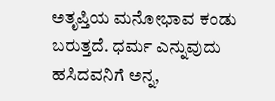ಅತೃಪ್ತಿಯ ಮನೋಭಾವ ಕಂಡು ಬರುತ್ತದೆ. ಧರ್ಮ ಎನ್ನುವುದು ಹಸಿದವನಿಗೆ ಅನ್ನ,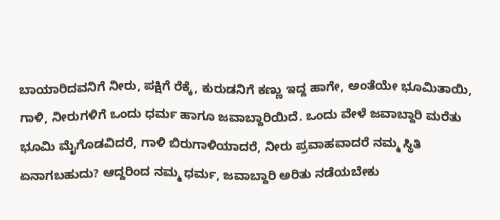ಬಾಯಾರಿದವನಿಗೆ ನೀರು, ಪಕ್ಷಿಗೆ ರೆಕ್ಕೆ, ಕುರುಡನಿಗೆ ಕಣ್ಣು ಇದ್ದ ಹಾಗೇ, ಅಂತೆಯೇ ಭೂಮಿತಾಯಿ, ಗಾಳಿ, ನೀರುಗಳಿಗೆ ಒಂದು ಧರ್ಮ ಹಾಗೂ ಜವಾಬ್ದಾರಿಯಿದೆ. ಒಂದು ವೇಳೆ ಜವಾಬ್ದಾರಿ ಮರೆತು ಭೂಮಿ ಮೈಗೊಡವಿದರೆ, ಗಾಳಿ ಬಿರುಗಾಳಿಯಾದರೆ, ನೀರು ಪ್ರವಾಹವಾದರೆ ನಮ್ಮ ಸ್ಥಿತಿ ಏನಾಗಬಹುದು? ಆದ್ದರಿಂದ ನಮ್ಮ ಧರ್ಮ, ಜವಾಬ್ದಾರಿ ಅರಿತು ನಡೆಯಬೇಕು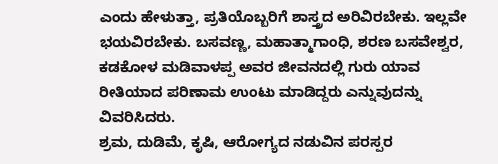ಎಂದು ಹೇಳುತ್ತಾ, ಪ್ರತಿಯೊಬ್ಬರಿಗೆ ಶಾಸ್ತ್ರದ ಅರಿವಿರಬೇಕು. ಇಲ್ಲವೇ ಭಯವಿರಬೇಕು. ಬಸವಣ್ಣ, ಮಹಾತ್ಮಾಗಾಂಧಿ, ಶರಣ ಬಸವೇಶ್ವರ, ಕಡಕೋಳ ಮಡಿವಾಳಪ್ಪ ಅವರ ಜೀವನದಲ್ಲಿ ಗುರು ಯಾವ ರೀತಿಯಾದ ಪರಿಣಾಮ ಉಂಟು ಮಾಡಿದ್ದರು ಎನ್ನುವುದನ್ನು ವಿವರಿಸಿದರು.
ಶ್ರಮ, ದುಡಿಮೆ, ಕೃಷಿ, ಆರೋಗ್ಯದ ನಡುವಿನ ಪರಸ್ಪರ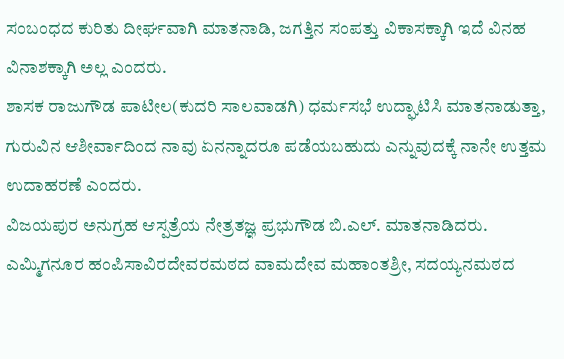ಸಂಬಂಧದ ಕುರಿತು ದೀರ್ಘವಾಗಿ ಮಾತನಾಡಿ, ಜಗತ್ತಿನ ಸಂಪತ್ತು ವಿಕಾಸಕ್ಕಾಗಿ ಇದೆ ವಿನಹ ವಿನಾಶಕ್ಕಾಗಿ ಅಲ್ಲ ಎಂದರು.
ಶಾಸಕ ರಾಜುಗೌಡ ಪಾಟೀಲ(ಕುದರಿ ಸಾಲವಾಡಗಿ) ಧರ್ಮಸಭೆ ಉದ್ಘಾಟಿಸಿ ಮಾತನಾಡುತ್ತಾ, ಗುರುವಿನ ಆಶೀರ್ವಾದಿಂದ ನಾವು ಏನನ್ನಾದರೂ ಪಡೆಯಬಹುದು ಎನ್ನುವುದಕ್ಕೆ ನಾನೇ ಉತ್ತಮ ಉದಾಹರಣೆ ಎಂದರು.
ವಿಜಯಪುರ ಅನುಗ್ರಹ ಆಸ್ಪತ್ರೆಯ ನೇತ್ರತಜ್ಞ ಪ್ರಭುಗೌಡ ಬಿ.ಎಲ್. ಮಾತನಾಡಿದರು.
ಎಮ್ಮಿಗನೂರ ಹಂಪಿಸಾವಿರದೇವರಮಠದ ವಾಮದೇವ ಮಹಾಂತಶ್ರೀ, ಸದಯ್ಯನಮಠದ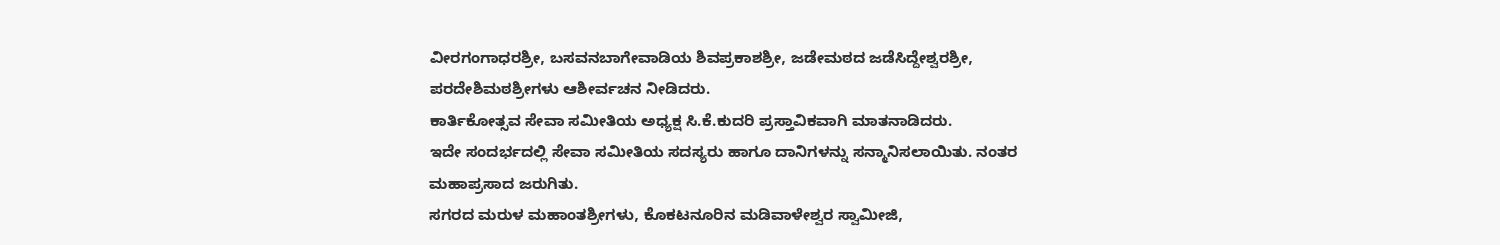ವೀರಗಂಗಾಧರಶ್ರೀ, ಬಸವನಬಾಗೇವಾಡಿಯ ಶಿವಪ್ರಕಾಶಶ್ರೀ, ಜಡೇಮಠದ ಜಡೆಸಿದ್ದೇಶ್ವರಶ್ರೀ, ಪರದೇಶಿಮಠಶ್ರೀಗಳು ಆಶೀರ್ವಚನ ನೀಡಿದರು.
ಕಾರ್ತಿಕೋತ್ಸವ ಸೇವಾ ಸಮೀತಿಯ ಅಧ್ಯಕ್ಷ ಸಿ.ಕೆ.ಕುದರಿ ಪ್ರಸ್ತಾವಿಕವಾಗಿ ಮಾತನಾಡಿದರು.
ಇದೇ ಸಂದರ್ಭದಲ್ಲಿ ಸೇವಾ ಸಮೀತಿಯ ಸದಸ್ಯರು ಹಾಗೂ ದಾನಿಗಳನ್ನು ಸನ್ಮಾನಿಸಲಾಯಿತು. ನಂತರ ಮಹಾಪ್ರಸಾದ ಜರುಗಿತು.
ಸಗರದ ಮರುಳ ಮಹಾಂತಶ್ರೀಗಳು, ಕೊಕಟನೂರಿನ ಮಡಿವಾಳೇಶ್ವರ ಸ್ವಾಮೀಜಿ,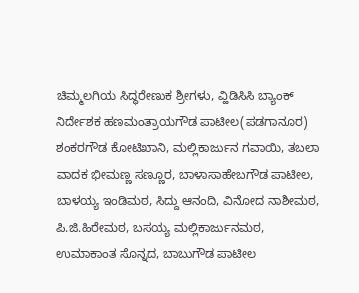ಚಿಮ್ಮಲಗಿಯ ಸಿದ್ಧರೇಣುಕ ಶ್ರೀಗಳು, ವ್ಹಿಡಿಸಿಸಿ ಬ್ಯಾಂಕ್ ನಿರ್ದೇಶಕ ಹಣಮಂತ್ರಾಯಗೌಡ ಪಾಟೀಲ(ಪಡಗಾನೂರ) ಶಂಕರಗೌಡ ಕೋಟಿಖಾನಿ, ಮಲ್ಲಿಕಾರ್ಜುನ ಗವಾಯಿ, ತಬಲಾ ವಾದಕ ಭೀಮಣ್ಣ ಸಣ್ಣೂರ, ಬಾಳಾಸಾಹೇಬಗೌಡ ಪಾಟೀಲ, ಬಾಳಯ್ಯ ಇಂಡಿಮಠ, ಸಿದ್ದು ಆನಂದಿ, ವಿನೋದ ನಾಶೀಮಠ, ಪಿ.ಜಿ.ಹಿರೇಮಠ, ಬಸಯ್ಯ ಮಲ್ಲಿಕಾರ್ಜುನಮಠ, ಉಮಾಕಾಂತ ಸೊನ್ನದ, ಬಾಬುಗೌಡ ಪಾಟೀಲ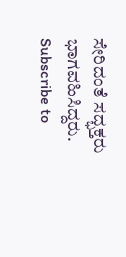ಸೇರಿದಂತೆ ಸದ್ಭಕ್ತರು ಭಾಗವಹಿಸಿದ್ದರು.
Subscribe to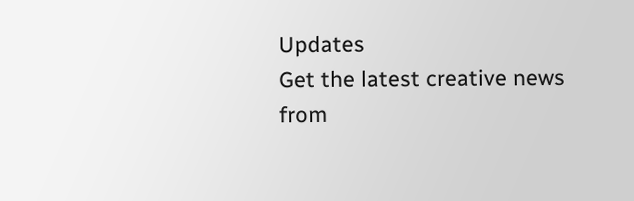Updates
Get the latest creative news from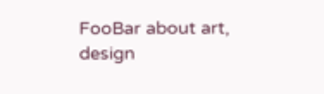FooBar about art, design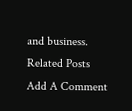and business.
Related Posts
Add A Comment